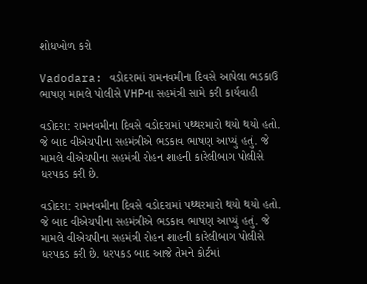શોધખોળ કરો

Vadodara: વડોદરામાં રામનવમીના દિવસે આપેલા ભડકાઉ ભાષણ મામલે પોલીસે VHPના સહમંત્રી સામે કરી કાર્યવાહી

વડોદરા: રામનવમીના દિવસે વડોદરામાં પથ્થરમારો થયો થયો હતો. જે બાદ વીએચપીના સહમંત્રીએ ભડકાવ ભાષણ આપ્યું હતું. જે મામલે વીએચપીના સહમંત્રી રોહન શાહની કારેલીબાગ પોલીસે ધરપકડ કરી છે.

વડોદરા: રામનવમીના દિવસે વડોદરામાં પથ્થરમારો થયો થયો હતો. જે બાદ વીએચપીના સહમંત્રીએ ભડકાવ ભાષણ આપ્યું હતું. જે મામલે વીએચપીના સહમંત્રી રોહન શાહની કારેલીબાગ પોલીસે ધરપકડ કરી છે. ધરપકડ બાદ આજે તેમને કોર્ટમાં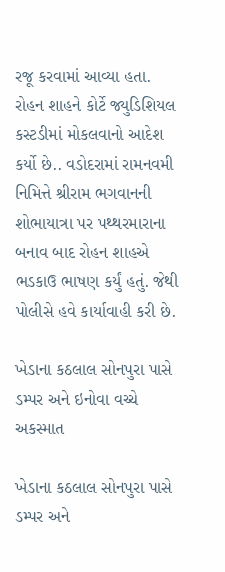રજૂ કરવામાં આવ્યા હતા. રોહન શાહને કોર્ટે જ્યુડિશિયલ કસ્ટડીમાં મોકલવાનો આદેશ કર્યો છે.. વડોદરામાં રામનવમી નિમિત્તે શ્રીરામ ભગવાનની શોભાયાત્રા પર પથ્થરમારાના બનાવ બાદ રોહન શાહએ ભડકાઉ ભાષણ કર્યું હતું. જેથી પોલીસે હવે કાર્યાવાહી કરી છે.

ખેડાના કઠલાલ સોનપુરા પાસે ડમ્પર અને ઇનોવા વચ્ચે અકસ્માત

ખેડાના કઠલાલ સોનપુરા પાસે ડમ્પર અને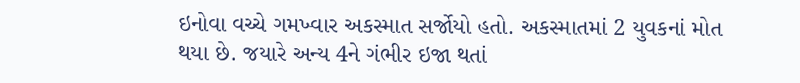ઇનોવા વચ્ચે ગમખ્વાર અકસ્માત સર્જોયો હતો. અકસ્માતમાં 2 યુવકનાં મોત  થયા છે. જયારે અન્ય 4ને ગંભીર ઇજા થતાં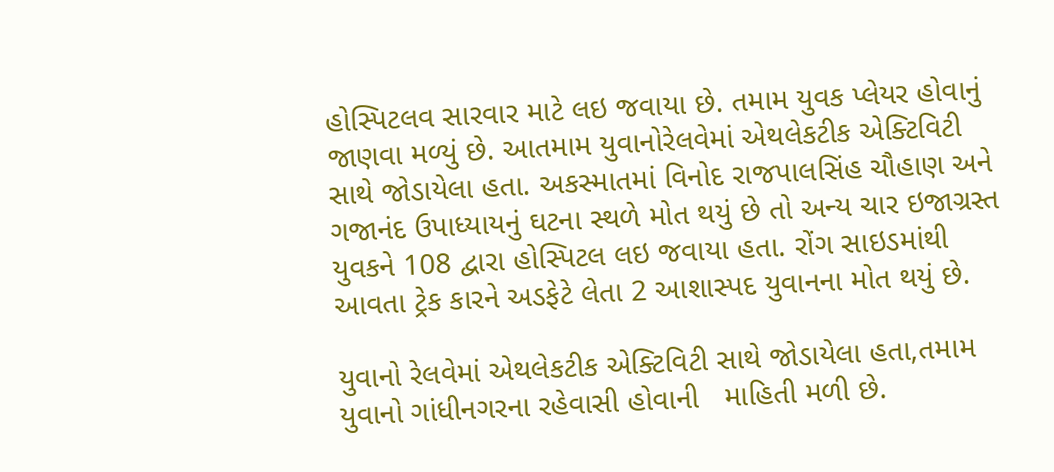હોસ્પિટલવ સારવાર માટે લઇ જવાયા છે. તમામ યુવક પ્લેયર હોવાનું જાણવા મળ્યું છે. આતમામ યુવાનોરેલવેમાં એથલેકટીક એક્ટિવિટી સાથે જોડાયેલા હતા. અકસ્માતમાં વિનોદ રાજપાલસિંહ ચૌહાણ અને ગજાનંદ ઉપાધ્યાયનું ઘટના સ્થળે મોત થયું છે તો અન્ય ચાર ઇજાગ્રસ્ત યુવકને 108 દ્વારા હોસ્પિટલ લઇ જવાયા હતા. રોંગ સાઇડમાંથી આવતા ટ્રેક કારને અડફેટે લેતા 2 આશાસ્પદ યુવાનના મોત થયું છે.

યુવાનો રેલવેમાં એથલેકટીક એક્ટિવિટી સાથે જોડાયેલા હતા,તમામ યુવાનો ગાંધીનગરના રહેવાસી હોવાની   માહિતી મળી છે.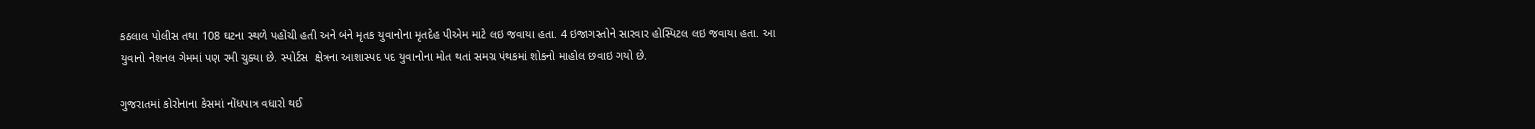કઠલાલ પોલીસ તથા 108 ઘટના સ્થળે પહોંચી હતી અને બંને મૃતક યુવાનોના મૃતદેહ પીએમ માટે લઇ જવાયા હતા. 4 ઇજાગસ્તોને સારવાર હોસ્પિટલ લઇ જવાયા હતા. આ યુવાનો નેશનલ ગેમમાં પણ રમી ચુક્યા છે. સ્પોર્ટસ  ક્ષેત્રના આશાસ્પદ પદ યુવાનોના મોત થતાં સમગ્ર પંથકમાં શોકનો માહોલ છવાઇ ગયો છે.

ગુજરાતમાં કોરોનાના કેસમાં નોંધપાત્ર વધારો થઈ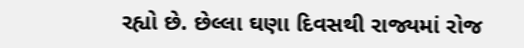રહ્યો છે. છેલ્લા ઘણા દિવસથી રાજ્યમાં રોજ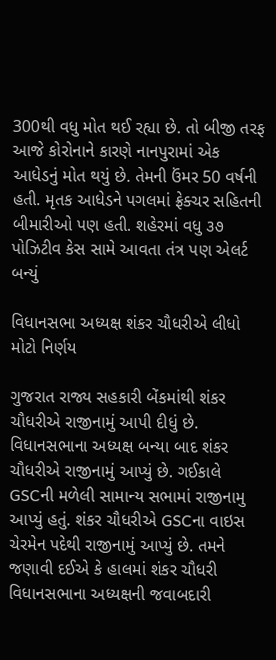300થી વધુ મોત થઈ રહ્યા છે. તો બીજી તરફ આજે કોરોનાને કારણે નાનપુરામાં એક આધેડનું મોત થયું છે. તેમની ઉંમર 50 વર્ષની હતી. મૃતક આધેડને પગલમાં ફ્રેક્ચર સહિતની બીમારીઓ પણ હતી. શહેરમાં વધુ ૩૭ પોઝિટીવ કેસ સામે આવતા તંત્ર પણ એલર્ટ બન્યું

વિધાનસભા અધ્યક્ષ શંકર ચૌધરીએ લીધો મોટો નિર્ણય

ગુજરાત રાજ્ય સહકારી બેંકમાંથી શંકર ચૌધરીએ રાજીનામું આપી દીધું છે. વિધાનસભાના અધ્યક્ષ બન્યા બાદ શંકર ચૌધરીએ રાજીનામું આપ્યું છે. ગઈકાલે GSCની મળેલી સામાન્ય સભામાં રાજીનામુ આપ્યું હતું. શંકર ચૌધરીએ GSCના વાઇસ ચેરમેન પદેથી રાજીનામું આપ્યું છે. તમને જણાવી દઈએ કે હાલમાં શંકર ચૌધરી વિધાનસભાના અધ્યક્ષની જવાબદારી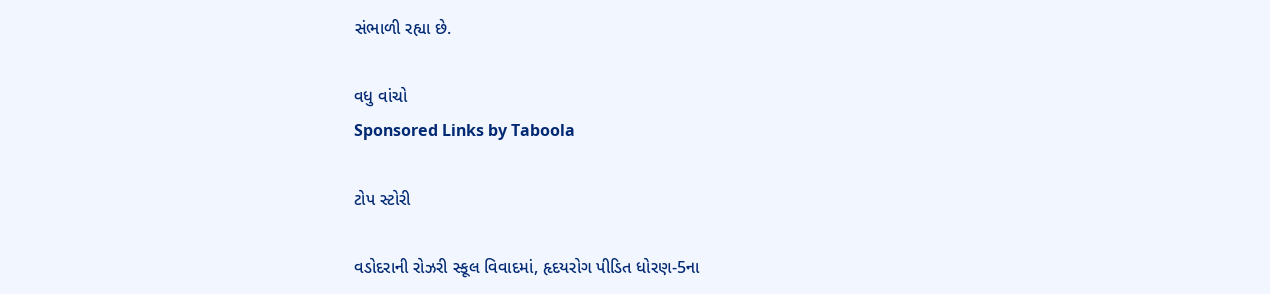સંભાળી રહ્યા છે.

વધુ વાંચો
Sponsored Links by Taboola

ટોપ સ્ટોરી

વડોદરાની રોઝરી સ્કૂલ વિવાદમાં, હૃદયરોગ પીડિત ધોરણ-5ના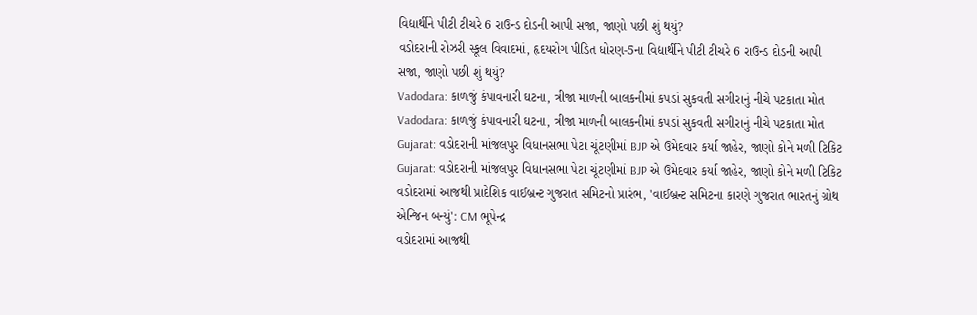વિદ્યાર્થીને પીટી ટીચરે 6 રાઉન્ડ દોડની આપી સજા, જાણો પછી શું થયું?
વડોદરાની રોઝરી સ્કૂલ વિવાદમાં, હૃદયરોગ પીડિત ધોરણ-5ના વિદ્યાર્થીને પીટી ટીચરે 6 રાઉન્ડ દોડની આપી સજા, જાણો પછી શું થયું?
Vadodara: કાળજું કંપાવનારી ઘટના, ત્રીજા માળની બાલકનીમાં કપડાં સુકવતી સગીરાનું નીચે પટકાતા મોત
Vadodara: કાળજું કંપાવનારી ઘટના, ત્રીજા માળની બાલકનીમાં કપડાં સુકવતી સગીરાનું નીચે પટકાતા મોત
Gujarat: વડોદરાની માંજલપુર વિધાનસભા પેટા ચૂંટણીમાં BJP એ ઉમેદવાર કર્યા જાહેર, જાણો કોને મળી ટિકિટ
Gujarat: વડોદરાની માંજલપુર વિધાનસભા પેટા ચૂંટણીમાં BJP એ ઉમેદવાર કર્યા જાહેર, જાણો કોને મળી ટિકિટ
વડોદરામાં આજથી પ્રાદેશિક વાઈબ્રન્ટ ગુજરાત સમિટનો પ્રારંભ, 'વાઈબ્રન્ટ સમિટના કારણે ગુજરાત ભારતનું ગ્રોથ એન્જિન બન્યું': CM ભૂપેન્દ્ર
વડોદરામાં આજથી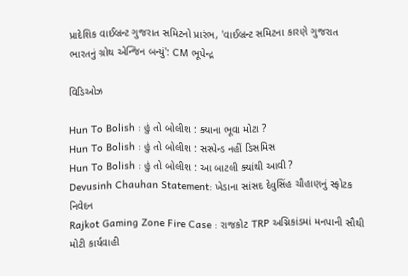પ્રાદેશિક વાઈબ્રન્ટ ગુજરાત સમિટનો પ્રારંભ, 'વાઈબ્રન્ટ સમિટના કારણે ગુજરાત ભારતનું ગ્રોથ એન્જિન બન્યું': CM ભૂપેન્દ્ર

વિડિઓઝ

Hun To Bolish : હું તો બોલીશ : ક્યાના ભૂવા મોટા ?
Hun To Bolish : હું તો બોલીશ : સસ્પેન્ડ નહીં ડિસમિસ
Hun To Bolish : હું તો બોલીશ : આ બાટલી ક્યાંથી આવી ?
Devusinh Chauhan Statement: ખેડાના સાંસદ દેવુસિંહ ચૌહાણનું સ્ફોટક નિવેદન
Rajkot Gaming Zone Fire Case : રાજકોટ TRP અગ્નિકાંડમાં મનપાની સૌથી મોટી કાર્યવાહી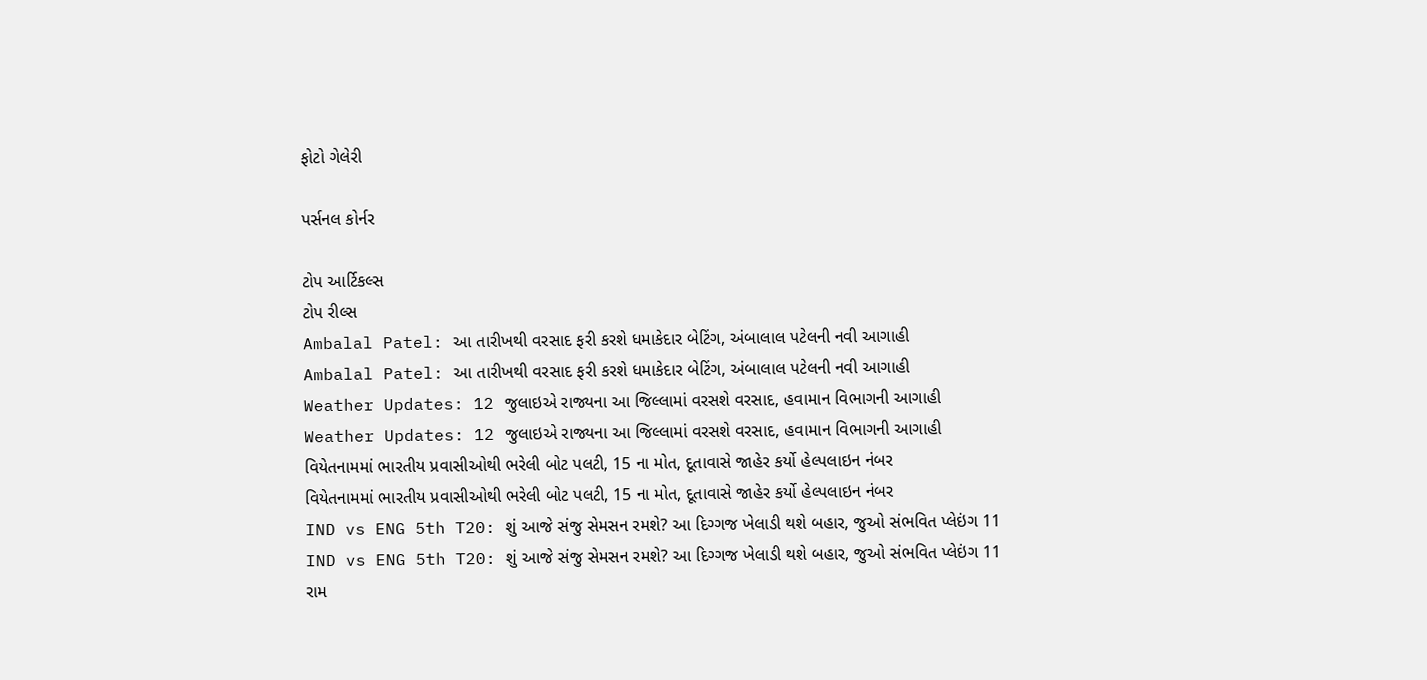ફોટો ગેલેરી

પર્સનલ કોર્નર

ટોપ આર્ટિકલ્સ
ટોપ રીલ્સ
Ambalal Patel: આ તારીખથી વરસાદ ફરી કરશે ધમાકેદાર બેટિંગ, અંબાલાલ પટેલની નવી આગાહી
Ambalal Patel: આ તારીખથી વરસાદ ફરી કરશે ધમાકેદાર બેટિંગ, અંબાલાલ પટેલની નવી આગાહી
Weather Updates: 12 જુલાઇએ રાજ્યના આ જિલ્લામાં વરસશે વરસાદ, હવામાન વિભાગની આગાહી
Weather Updates: 12 જુલાઇએ રાજ્યના આ જિલ્લામાં વરસશે વરસાદ, હવામાન વિભાગની આગાહી
વિયેતનામમાં ભારતીય પ્રવાસીઓથી ભરેલી બોટ પલટી, 15 ના મોત, દૂતાવાસે જાહેર કર્યો હેલ્પલાઇન નંબર
વિયેતનામમાં ભારતીય પ્રવાસીઓથી ભરેલી બોટ પલટી, 15 ના મોત, દૂતાવાસે જાહેર કર્યો હેલ્પલાઇન નંબર
IND vs ENG 5th T20: શું આજે સંજુ સેમસન રમશે? આ દિગ્ગજ ખેલાડી થશે બહાર, જુઓ સંભવિત પ્લેઇંગ 11
IND vs ENG 5th T20: શું આજે સંજુ સેમસન રમશે? આ દિગ્ગજ ખેલાડી થશે બહાર, જુઓ સંભવિત પ્લેઇંગ 11
રામ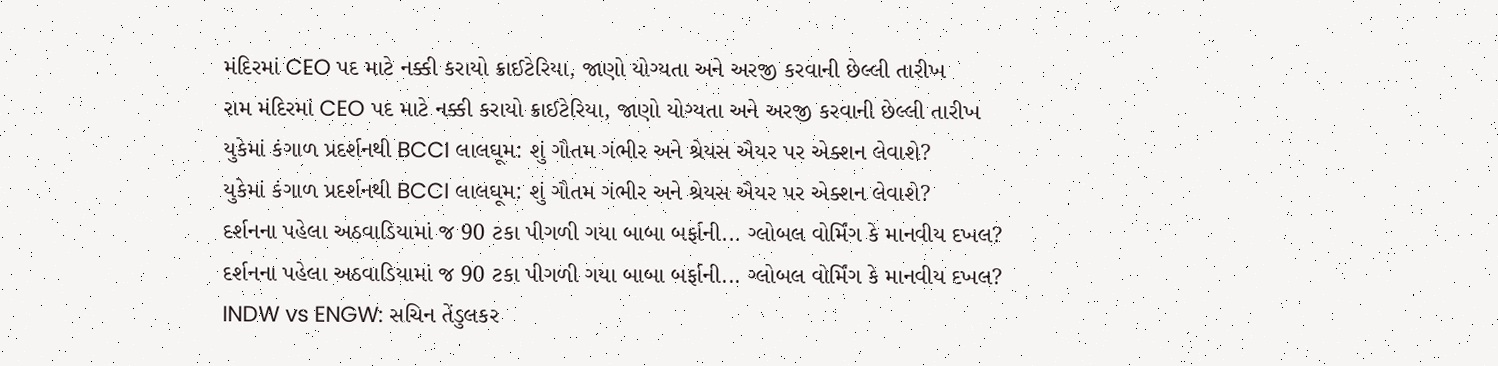મંદિરમાં CEO પદ માટે નક્કી કરાયો ક્રાઈટેરિયા, જાણો યોગ્યતા અને અરજી કરવાની છેલ્લી તારીખ
રામ મંદિરમાં CEO પદ માટે નક્કી કરાયો ક્રાઈટેરિયા, જાણો યોગ્યતા અને અરજી કરવાની છેલ્લી તારીખ
યુકેમાં કંગાળ પ્રદર્શનથી BCCI લાલઘૂમ: શું ગૌતમ ગંભીર અને શ્રેયસ ઐયર પર એક્શન લેવાશે?
યુકેમાં કંગાળ પ્રદર્શનથી BCCI લાલઘૂમ: શું ગૌતમ ગંભીર અને શ્રેયસ ઐયર પર એક્શન લેવાશે?
દર્શનના પહેલા અઠવાડિયામાં જ 90 ટકા પીગળી ગયા બાબા બર્ફાની... ગ્લોબલ વોર્મિંગ કે માનવીય દખલ?
દર્શનના પહેલા અઠવાડિયામાં જ 90 ટકા પીગળી ગયા બાબા બર્ફાની... ગ્લોબલ વોર્મિંગ કે માનવીય દખલ?
INDW vs ENGW: સચિન તેંડુલકર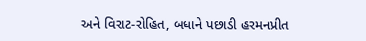અને વિરાટ-રોહિત, બધાને પછાડી હરમનપ્રીત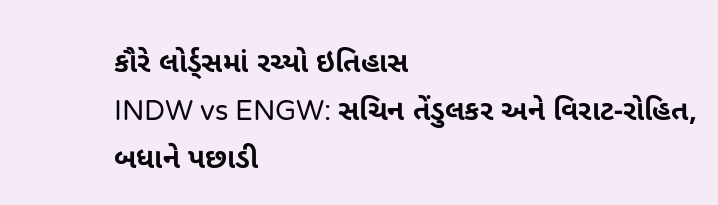કૌરે લોર્ડ્સમાં રચ્યો ઇતિહાસ
INDW vs ENGW: સચિન તેંડુલકર અને વિરાટ-રોહિત, બધાને પછાડી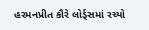હરમનપ્રીત કૌરે લોર્ડ્સમાં રચ્યો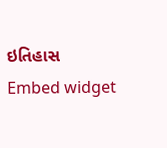ઇતિહાસ
Embed widget